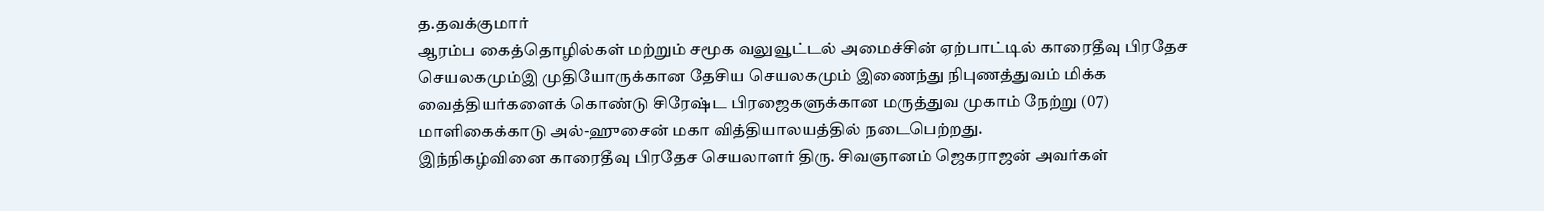த.தவக்குமார்
ஆரம்ப கைத்தொழில்கள் மற்றும் சமூக வலுவூட்டல் அமைச்சின் ஏற்பாட்டில் காரைதீவு பிரதேச செயலகமும்இ முதியோருக்கான தேசிய செயலகமும் இணைந்து நிபுணத்துவம் மிக்க வைத்தியர்களைக் கொண்டு சிரேஷ்ட பிரஜைகளுக்கான மருத்துவ முகாம் நேற்று (07) மாளிகைக்காடு அல்-ஹுசைன் மகா வித்தியாலயத்தில் நடைபெற்றது.
இந்நிகழ்வினை காரைதீவு பிரதேச செயலாளர் திரு. சிவஞானம் ஜெகராஜன் அவர்கள்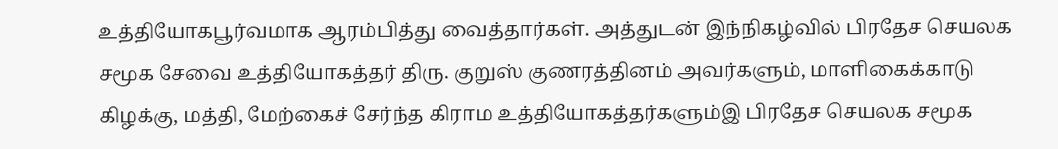உத்தியோகபூர்வமாக ஆரம்பித்து வைத்தார்கள். அத்துடன் இந்நிகழ்வில் பிரதேச செயலக சமூக சேவை உத்தியோகத்தர் திரு. குறுஸ் குணரத்தினம் அவர்களும், மாளிகைக்காடு கிழக்கு, மத்தி, மேற்கைச் சேர்ந்த கிராம உத்தியோகத்தர்களும்இ பிரதேச செயலக சமூக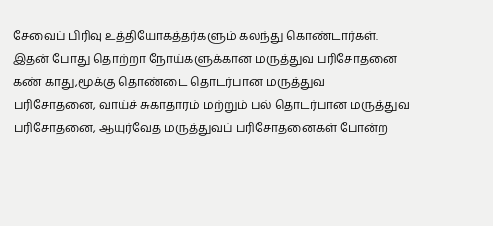சேவைப் பிரிவு உத்தியோகத்தர்களும் கலந்து கொண்டார்கள்.
இதன் போது தொற்றா நோய்களுக்கான மருத்துவ பரிசோதனை கண் காது,மூக்கு தொண்டை தொடர்பான மருத்துவ பரிசோதனை, வாய்ச் சுகாதாரம் மற்றும் பல் தொடர்பான மருத்துவ பரிசோதனை, ஆயுர்வேத மருத்துவப் பரிசோதனைகள் போன்ற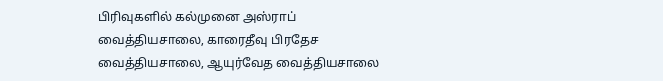பிரிவுகளில் கல்முனை அஸ்ராப் வைத்தியசாலை, காரைதீவு பிரதேச வைத்தியசாலை, ஆயுர்வேத வைத்தியசாலை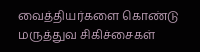வைத்தியர்களை கொண்டு மருத்துவ சிகிச்சைகள்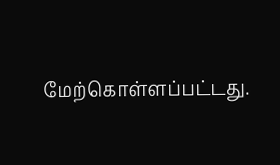மேற்கொள்ளப்பட்டது.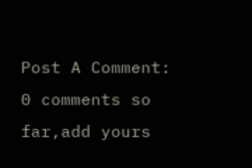Post A Comment:
0 comments so far,add yours